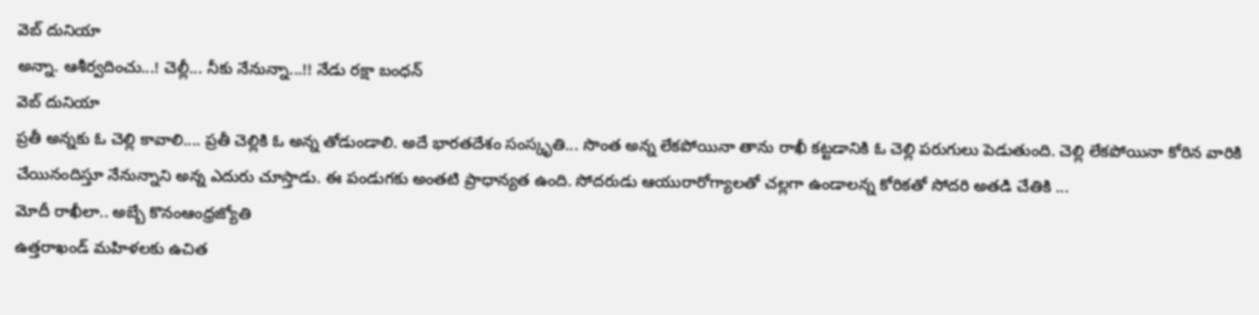వెబ్ దునియా
అన్నా. ఆశీర్వదించు...! చెల్లీ... నీకు నేనున్నా...!! నేడు రక్షా బంధన్
వెబ్ దునియా
ప్రతీ అన్నకు ఓ చెల్లి కావాలి.... ప్రతీ చెల్లికి ఓ అన్న తోడుండాలి. అదే భారతదేశం సంస్కృతి... సొంత అన్న లేకపోయినా తాను రాఖీ కట్టడానికి ఓ చెల్లి పరుగులు పెడుతుంది. చెల్లి లేకపోయినా కోరిన వారికి చేయినందిస్తూ నేనున్నాని అన్న ఎదురు చూస్తాడు. ఈ పండుగకు అంతటి ప్రాధాన్యత ఉంది. సోదరుడు ఆయురారోగ్యాలతో చల్లగా ఉండాలన్న కోరికతో సోదరి అతడి చేతికి ...
మోదీ రాఖీలా.. అబ్బే కొనంఆంధ్రజ్యోతి
ఉత్తరాఖండ్ మహిళలకు ఉచిత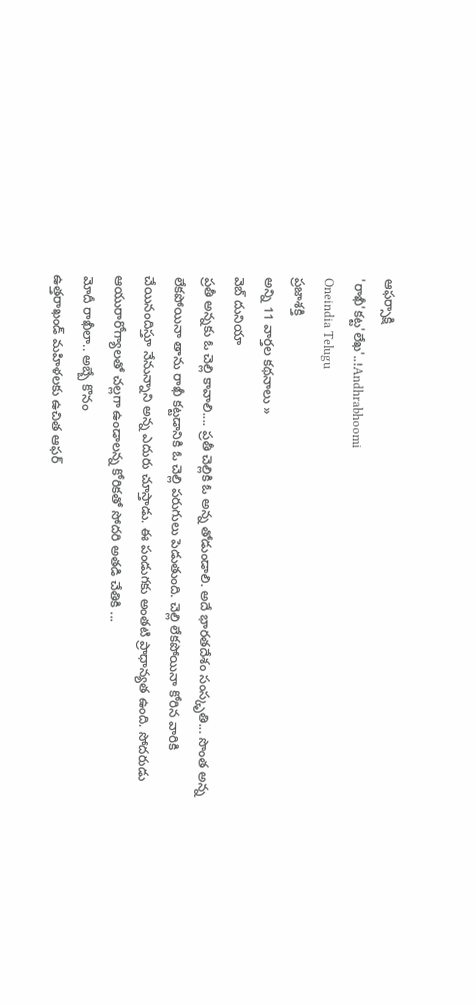ఆఫర్సాక్షి
'రాఖీ'కట్ట'లేఖ'..!Andhrabhoomi
Oneindia Telugu
ప్రజాశక్తి
అన్ని 11 వార్తల కథనాలు »
వెబ్ దునియా
ప్రతీ అన్నకు ఓ చెల్లి కావాలి.... ప్రతీ చెల్లికి ఓ అన్న తోడుండాలి. అదే భారతదేశం సంస్కృతి... సొంత అన్న లేకపోయినా తాను రాఖీ కట్టడానికి ఓ చెల్లి పరుగులు పెడుతుంది. చెల్లి లేకపోయినా కోరిన వారికి చేయినందిస్తూ నేనున్నాని అన్న ఎదురు చూస్తాడు. ఈ పండుగకు అంతటి ప్రాధాన్యత ఉంది. సోదరుడు ఆయురారోగ్యాలతో చల్లగా ఉండాలన్న కోరికతో సోదరి అతడి చేతికి ...
మోదీ రాఖీలా.. అబ్బే కొనం
ఉత్తరాఖండ్ మహిళలకు ఉచిత ఆఫర్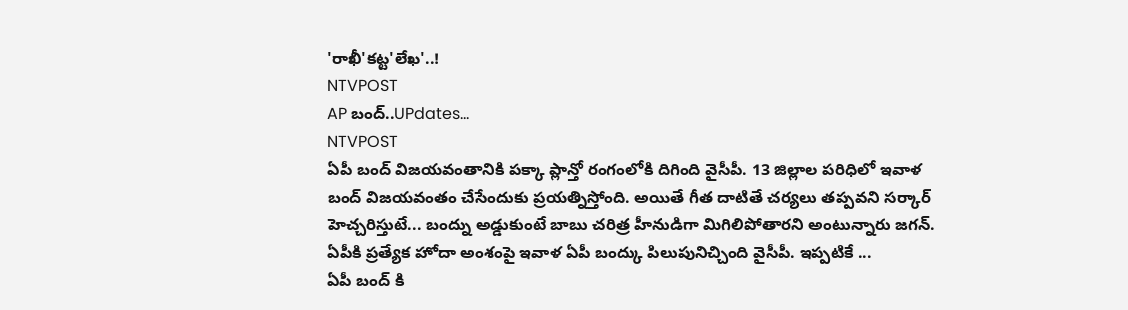'రాఖీ'కట్ట'లేఖ'..!
NTVPOST
AP బంద్..UPdates...
NTVPOST
ఏపీ బంద్ విజయవంతానికి పక్కా ప్లాన్తో రంగంలోకి దిగింది వైసీపీ. 13 జిల్లాల పరిధిలో ఇవాళ బంద్ విజయవంతం చేసేందుకు ప్రయత్నిస్తోంది. అయితే గీత దాటితే చర్యలు తప్పవని సర్కార్ హెచ్చరిస్తుటే... బంద్ను అడ్డుకుంటే బాబు చరిత్ర హీనుడిగా మిగిలిపోతారని అంటున్నారు జగన్. ఏపీకి ప్రత్యేక హోదా అంశంపై ఇవాళ ఏపీ బంద్కు పిలుపునిచ్చింది వైసీపీ. ఇప్పటికే ...
ఏపీ బంద్ కి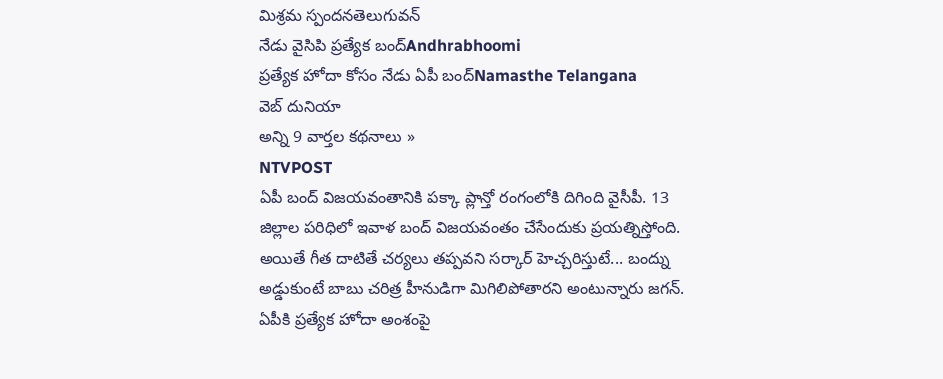మిశ్రమ స్పందనతెలుగువన్
నేడు వైసిపి ప్రత్యేక బంద్Andhrabhoomi
ప్రత్యేక హోదా కోసం నేడు ఏపీ బంద్Namasthe Telangana
వెబ్ దునియా
అన్ని 9 వార్తల కథనాలు »
NTVPOST
ఏపీ బంద్ విజయవంతానికి పక్కా ప్లాన్తో రంగంలోకి దిగింది వైసీపీ. 13 జిల్లాల పరిధిలో ఇవాళ బంద్ విజయవంతం చేసేందుకు ప్రయత్నిస్తోంది. అయితే గీత దాటితే చర్యలు తప్పవని సర్కార్ హెచ్చరిస్తుటే... బంద్ను అడ్డుకుంటే బాబు చరిత్ర హీనుడిగా మిగిలిపోతారని అంటున్నారు జగన్. ఏపీకి ప్రత్యేక హోదా అంశంపై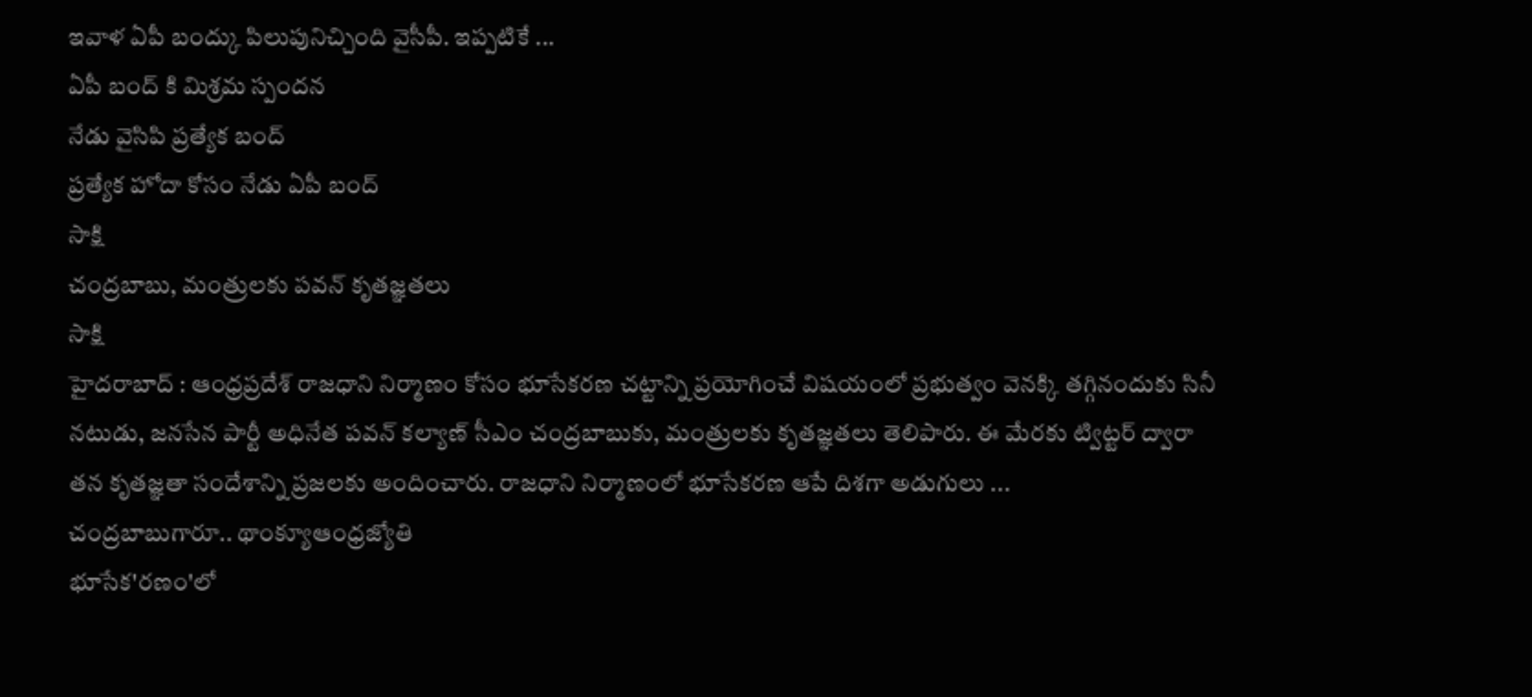ఇవాళ ఏపీ బంద్కు పిలుపునిచ్చింది వైసీపీ. ఇప్పటికే ...
ఏపీ బంద్ కి మిశ్రమ స్పందన
నేడు వైసిపి ప్రత్యేక బంద్
ప్రత్యేక హోదా కోసం నేడు ఏపీ బంద్
సాక్షి
చంద్రబాబు, మంత్రులకు పవన్ కృతజ్ఞతలు
సాక్షి
హైదరాబాద్ : ఆంధ్రప్రదేశ్ రాజధాని నిర్మాణం కోసం భూసేకరణ చట్టాన్ని ప్రయోగించే విషయంలో ప్రభుత్వం వెనక్కి తగ్గినందుకు సినీ నటుడు, జనసేన పార్టీ అధినేత పవన్ కల్యాణ్ సీఎం చంద్రబాబుకు, మంత్రులకు కృతజ్ఞతలు తెలిపారు. ఈ మేరకు ట్విట్టర్ ద్వారా తన కృతజ్ఞతా సందేశాన్ని ప్రజలకు అందించారు. రాజధాని నిర్మాణంలో భూసేకరణ ఆపే దిశగా అడుగులు ...
చంద్రబాబుగారూ.. థాంక్యూఆంధ్రజ్యోతి
భూసేక'రణం'లో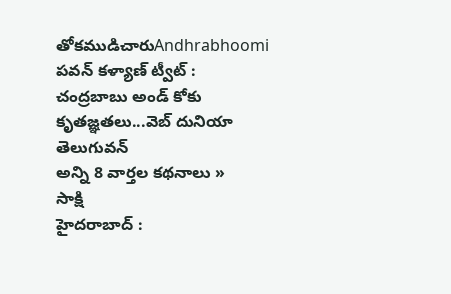తోకముడిచారుAndhrabhoomi
పవన్ కళ్యాణ్ ట్వీట్ : చంద్రబాబు అండ్ కోకు కృతజ్ఞతలు...వెబ్ దునియా
తెలుగువన్
అన్ని 8 వార్తల కథనాలు »
సాక్షి
హైదరాబాద్ :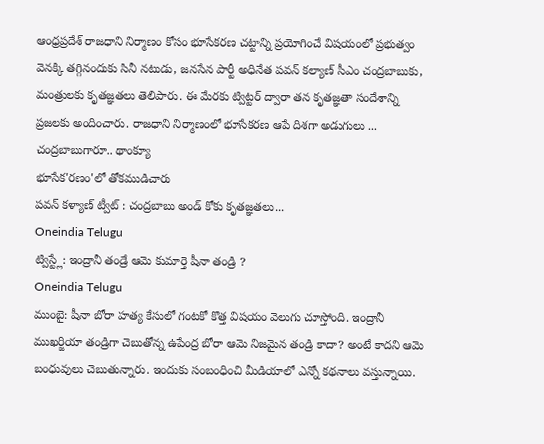ఆంధ్రప్రదేశ్ రాజధాని నిర్మాణం కోసం భూసేకరణ చట్టాన్ని ప్రయోగించే విషయంలో ప్రభుత్వం వెనక్కి తగ్గినందుకు సినీ నటుడు, జనసేన పార్టీ అధినేత పవన్ కల్యాణ్ సీఎం చంద్రబాబుకు, మంత్రులకు కృతజ్ఞతలు తెలిపారు. ఈ మేరకు ట్విట్టర్ ద్వారా తన కృతజ్ఞతా సందేశాన్ని ప్రజలకు అందించారు. రాజధాని నిర్మాణంలో భూసేకరణ ఆపే దిశగా అడుగులు ...
చంద్రబాబుగారూ.. థాంక్యూ
భూసేక'రణం'లో తోకముడిచారు
పవన్ కళ్యాణ్ ట్వీట్ : చంద్రబాబు అండ్ కోకు కృతజ్ఞతలు...
Oneindia Telugu
ట్విస్ట్లే: ఇంద్రానీ తండ్రే ఆమె కుమార్తె షీనా తండ్రి ?
Oneindia Telugu
ముంబై: షీనా బోరా హత్య కేసులో గంటకో కొత్త విషయం వెలుగు చూస్తోంది. ఇంద్రానీ ముఖర్జియా తండ్రిగా చెబుతోన్న ఉపేంద్ర బోరా ఆమె నిజమైన తండ్రి కాదా? అంటే కాదని ఆమె బంధువులు చెబుతున్నారు. ఇందుకు సంబంధించి మీడియాలో ఎన్నో కథనాలు వస్తున్నాయి.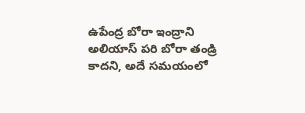ఉపేంద్ర బోరా ఇంద్రాని అలియాస్ పరి బోరా తండ్రి కాదని, అదే సమయంలో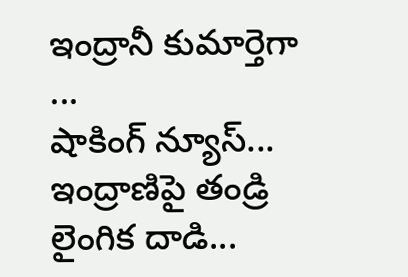ఇంద్రానీ కుమార్తెగా ...
షాకింగ్ న్యూస్... ఇంద్రాణిపై తండ్రి లైంగిక దాడి...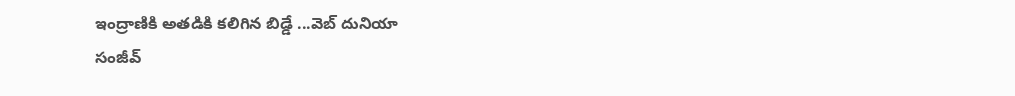ఇంద్రాణికి అతడికి కలిగిన బిడ్డే ...వెబ్ దునియా
సంజీవ్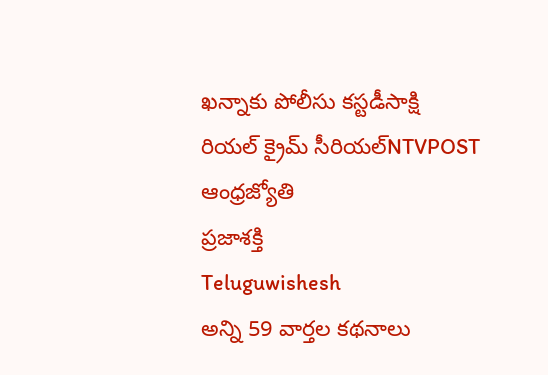ఖన్నాకు పోలీసు కస్టడీసాక్షి
రియల్ క్రైమ్ సీరియల్NTVPOST
ఆంధ్రజ్యోతి
ప్రజాశక్తి
Teluguwishesh
అన్ని 59 వార్తల కథనాలు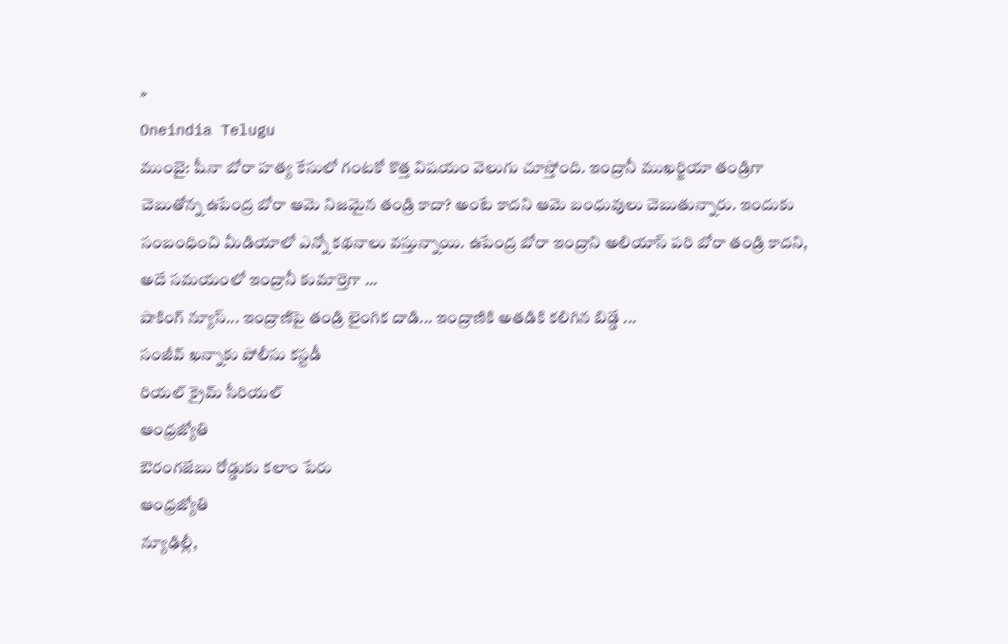»
Oneindia Telugu
ముంబై: షీనా బోరా హత్య కేసులో గంటకో కొత్త విషయం వెలుగు చూస్తోంది. ఇంద్రానీ ముఖర్జియా తండ్రిగా చెబుతోన్న ఉపేంద్ర బోరా ఆమె నిజమైన తండ్రి కాదా? అంటే కాదని ఆమె బంధువులు చెబుతున్నారు. ఇందుకు సంబంధించి మీడియాలో ఎన్నో కథనాలు వస్తున్నాయి. ఉపేంద్ర బోరా ఇంద్రాని అలియాస్ పరి బోరా తండ్రి కాదని, అదే సమయంలో ఇంద్రానీ కుమార్తెగా ...
షాకింగ్ న్యూస్... ఇంద్రాణిపై తండ్రి లైంగిక దాడి... ఇంద్రాణికి అతడికి కలిగిన బిడ్డే ...
సంజీవ్ ఖన్నాకు పోలీసు కస్టడీ
రియల్ క్రైమ్ సీరియల్
ఆంధ్రజ్యోతి
ఔరంగజేబు రోడ్డుకు కలాం పేరు
ఆంధ్రజ్యోతి
న్యూఢిల్లీ,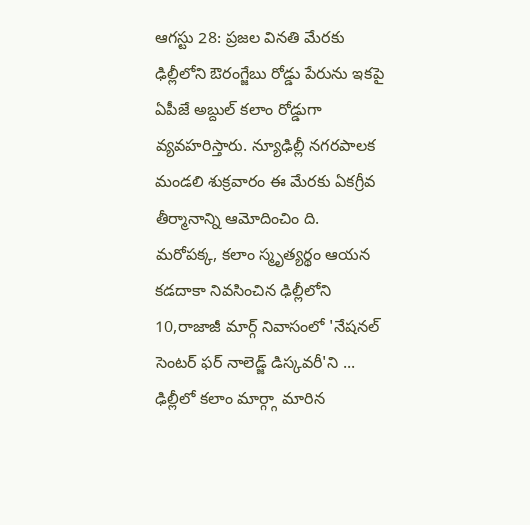ఆగస్టు 28: ప్రజల వినతి మేరకు ఢిల్లీలోని ఔరంగ్జేబు రోడ్డు పేరును ఇకపై ఏపీజే అబ్దుల్ కలాం రోడ్డుగా వ్యవహరిస్తారు. న్యూఢిల్లీ నగరపాలక మండలి శుక్రవారం ఈ మేరకు ఏకగ్రీవ తీర్మానాన్ని ఆమోదించిం ది. మరోపక్క, కలాం స్మృత్యర్థం ఆయన కడదాకా నివసించిన ఢిల్లీలోని 10,రాజాజీ మార్గ్ నివాసంలో 'నేషనల్ సెంటర్ ఫర్ నాలెడ్జ్ డిస్కవరీ'ని ...
ఢిల్లీలో కలాం మార్గ్గా మారిన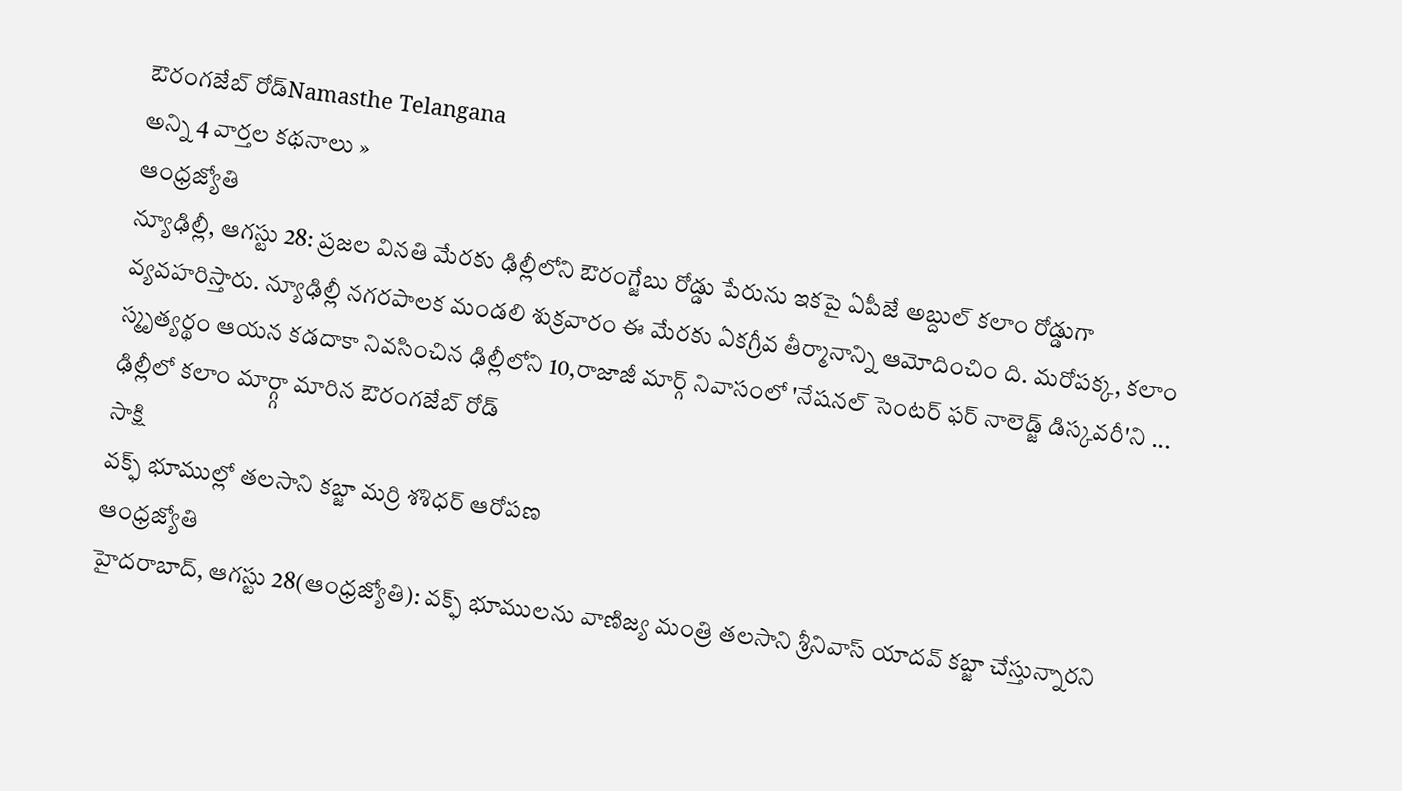ఔరంగజేబ్ రోడ్Namasthe Telangana
అన్ని 4 వార్తల కథనాలు »
ఆంధ్రజ్యోతి
న్యూఢిల్లీ, ఆగస్టు 28: ప్రజల వినతి మేరకు ఢిల్లీలోని ఔరంగ్జేబు రోడ్డు పేరును ఇకపై ఏపీజే అబ్దుల్ కలాం రోడ్డుగా వ్యవహరిస్తారు. న్యూఢిల్లీ నగరపాలక మండలి శుక్రవారం ఈ మేరకు ఏకగ్రీవ తీర్మానాన్ని ఆమోదించిం ది. మరోపక్క, కలాం స్మృత్యర్థం ఆయన కడదాకా నివసించిన ఢిల్లీలోని 10,రాజాజీ మార్గ్ నివాసంలో 'నేషనల్ సెంటర్ ఫర్ నాలెడ్జ్ డిస్కవరీ'ని ...
ఢిల్లీలో కలాం మార్గ్గా మారిన ఔరంగజేబ్ రోడ్
సాక్షి
వక్ఫ్ భూముల్లో తలసాని కబ్జా మర్రి శశిధర్ ఆరోపణ
ఆంధ్రజ్యోతి
హైదరాబాద్, ఆగస్టు 28(ఆంధ్రజ్యోతి): వక్ఫ్ భూములను వాణిజ్య మంత్రి తలసాని శ్రీనివాస్ యాదవ్ కబ్జా చేస్తున్నారని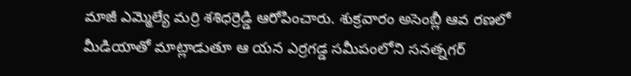మాజీ ఎమ్మెల్యే మర్రి శశిధర్రెడ్డి ఆరోపించారు. శుక్రవారం అసెంబ్లీ ఆవ రణలో మీడియాతో మాట్లాడుతూ ఆ యన ఎర్రగడ్డ సమీపంలోని సనత్నగర్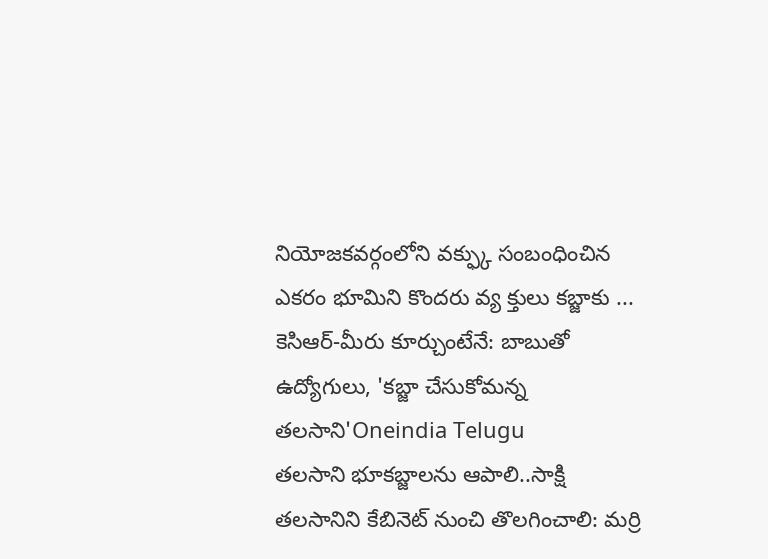నియోజకవర్గంలోని వక్ఫ్కు సంబంధించిన ఎకరం భూమిని కొందరు వ్య క్తులు కబ్జాకు ...
కెసిఆర్-మీరు కూర్చుంటేనే: బాబుతో ఉద్యోగులు, 'కబ్జా చేసుకోమన్న తలసాని'Oneindia Telugu
తలసాని భూకబ్జాలను ఆపాలి..సాక్షి
తలసానిని కేబినెట్ నుంచి తొలగించాలి: మర్రి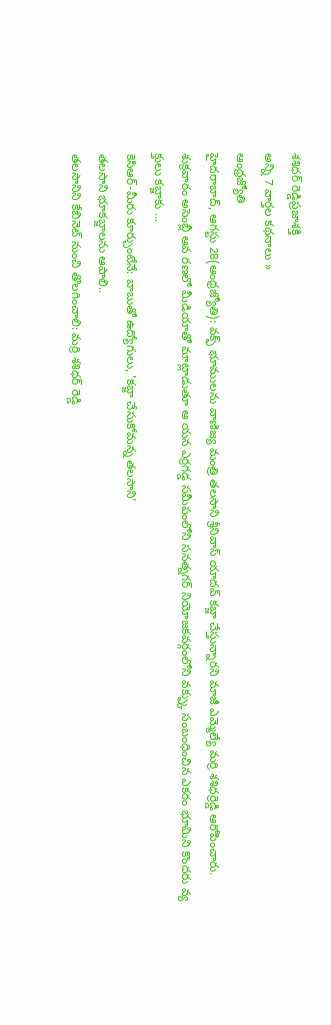శశిధర్ రెడ్డిప్రజాశక్తి
అన్ని 7 వార్తల కథనాలు »
ఆంధ్రజ్యోతి
హైదరాబాద్, ఆగస్టు 28(ఆంధ్రజ్యోతి): వక్ఫ్ భూములను వాణిజ్య మంత్రి తలసాని శ్రీనివాస్ యాదవ్ కబ్జా చేస్తున్నారని మాజీ ఎమ్మెల్యే మర్రి శశిధర్రెడ్డి ఆరోపించారు. శుక్రవారం అసెంబ్లీ ఆవ రణలో మీడియాతో మాట్లాడుతూ ఆ యన ఎర్రగడ్డ సమీపంలోని సనత్నగర్ నియోజకవర్గంలోని వక్ఫ్కు సంబంధించిన ఎకరం భూమిని కొందరు వ్య క్తులు కబ్జాకు ...
కెసిఆర్-మీరు కూర్చుంటేనే: బాబుతో ఉద్యోగులు, 'కబ్జా చేసుకోమన్న తలసాని'
తలసాని భూకబ్జాలను ఆపాలి..
తలసానిని కేబినెట్ నుంచి తొలగించాలి: మర్రి శశిధర్ రెడ్డి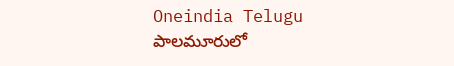Oneindia Telugu
పాలమూరులో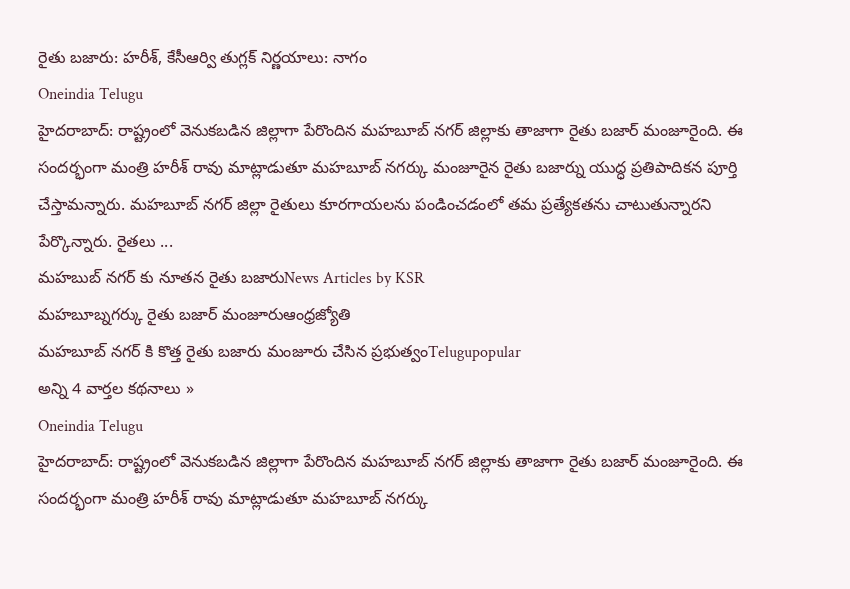రైతు బజారు: హరీశ్, కేసీఆర్వి తుగ్లక్ నిర్ణయాలు: నాగం
Oneindia Telugu
హైదరాబాద్: రాష్ట్రంలో వెనుకబడిన జిల్లాగా పేరొందిన మహబూబ్ నగర్ జిల్లాకు తాజాగా రైతు బజార్ మంజూరైంది. ఈ సందర్భంగా మంత్రి హరీశ్ రావు మాట్లాడుతూ మహబూబ్ నగర్కు మంజూరైన రైతు బజార్ను యుద్ధ ప్రతిపాదికన పూర్తి చేస్తామన్నారు. మహబూబ్ నగర్ జిల్లా రైతులు కూరగాయలను పండించడంలో తమ ప్రత్యేకతను చాటుతున్నారని పేర్కొన్నారు. రైతలు ...
మహబుబ్ నగర్ కు నూతన రైతు బజారుNews Articles by KSR
మహబూబ్నగర్కు రైతు బజార్ మంజూరుఆంధ్రజ్యోతి
మహబూబ్ నగర్ కి కొత్త రైతు బజారు మంజూరు చేసిన ప్రభుత్వంTelugupopular
అన్ని 4 వార్తల కథనాలు »
Oneindia Telugu
హైదరాబాద్: రాష్ట్రంలో వెనుకబడిన జిల్లాగా పేరొందిన మహబూబ్ నగర్ జిల్లాకు తాజాగా రైతు బజార్ మంజూరైంది. ఈ సందర్భంగా మంత్రి హరీశ్ రావు మాట్లాడుతూ మహబూబ్ నగర్కు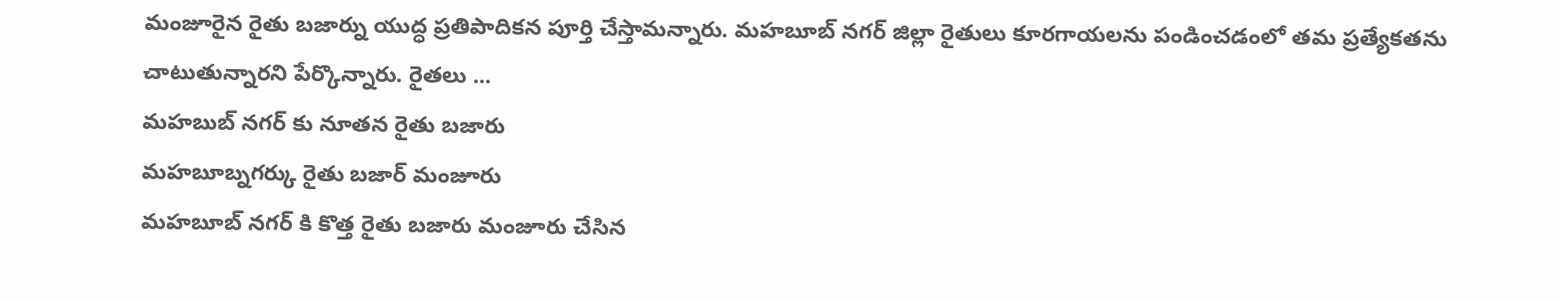మంజూరైన రైతు బజార్ను యుద్ధ ప్రతిపాదికన పూర్తి చేస్తామన్నారు. మహబూబ్ నగర్ జిల్లా రైతులు కూరగాయలను పండించడంలో తమ ప్రత్యేకతను చాటుతున్నారని పేర్కొన్నారు. రైతలు ...
మహబుబ్ నగర్ కు నూతన రైతు బజారు
మహబూబ్నగర్కు రైతు బజార్ మంజూరు
మహబూబ్ నగర్ కి కొత్త రైతు బజారు మంజూరు చేసిన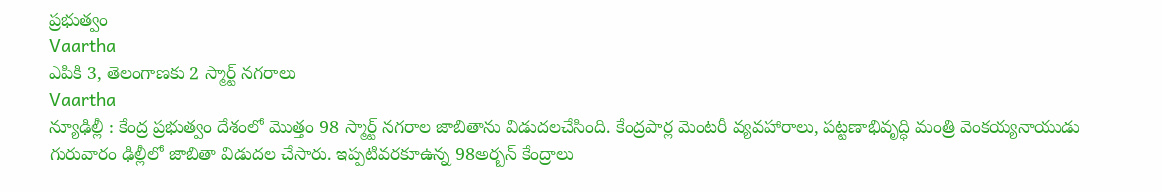ప్రభుత్వం
Vaartha
ఎపికి 3, తెలంగాణకు 2 స్మార్ట్ నగరాలు
Vaartha
న్యూఢిల్లీ : కేంద్ర ప్రభుత్వం దేశంలో మొత్తం 98 స్మార్ట్ నగరాల జాబితాను విడుదలచేసింది. కేంద్రపార్ల మెంటరీ వ్యవహారాలు, పట్టణాభివృద్ధి మంత్రి వెంకయ్యనాయుడు గురువారం ఢిల్లీలో జాబితా విడుదల చేసారు. ఇప్పటివరకూఉన్న 98అర్బన్ కేంద్రాలు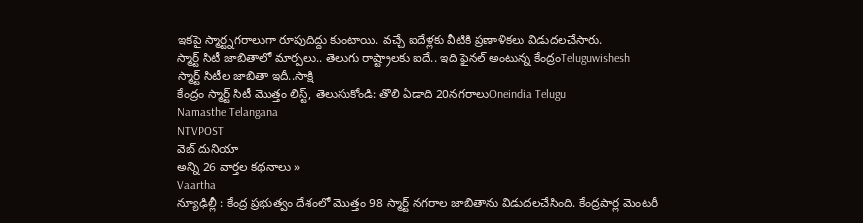ఇకపై స్మార్ట్నగరాలుగా రూపుదిద్దు కుంటాయి. వచ్చే ఐదేళ్లకు వీటికి ప్రణాళికలు విడుదలచేసారు.
స్మార్ట్ సిటీ జాబితాలో మార్పలు.. తెలుగు రాష్ట్రాలకు ఐదే.. ఇది ఫైనల్ అంటున్న కేంద్రంTeluguwishesh
స్మార్ట్ సిటీల జాబితా ఇదీ..సాక్షి
కేంద్రం స్మార్ట్ సిటీ మొత్తం లిస్ట్, తెలుసుకోండి: తొలి ఏడాది 20నగరాలుOneindia Telugu
Namasthe Telangana
NTVPOST
వెబ్ దునియా
అన్ని 26 వార్తల కథనాలు »
Vaartha
న్యూఢిల్లీ : కేంద్ర ప్రభుత్వం దేశంలో మొత్తం 98 స్మార్ట్ నగరాల జాబితాను విడుదలచేసింది. కేంద్రపార్ల మెంటరీ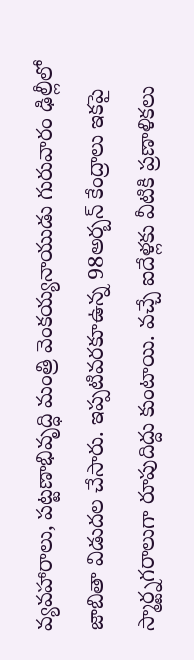వ్యవహారాలు, పట్టణాభివృద్ధి మంత్రి వెంకయ్యనాయుడు గురువారం ఢిల్లీలో జాబితా విడుదల చేసారు. ఇప్పటివరకూఉన్న 98అర్బన్ కేంద్రాలు ఇకపై స్మార్ట్నగరాలుగా రూపుదిద్దు కుంటాయి. వచ్చే ఐదేళ్లకు వీటికి ప్రణాళికలు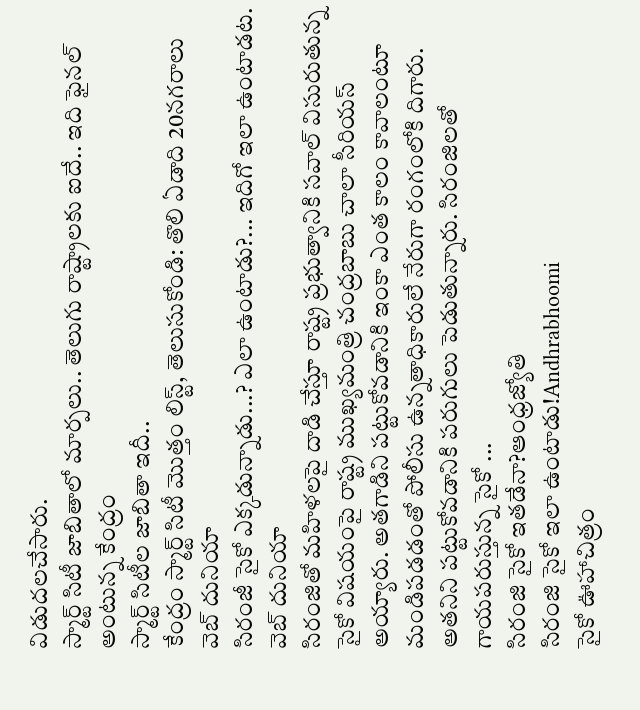విడుదలచేసారు.
స్మార్ట్ సిటీ జాబితాలో మార్పలు.. తెలుగు రాష్ట్రాలకు ఐదే.. ఇది ఫైనల్ అంటున్న కేంద్రం
స్మార్ట్ సిటీల జాబితా ఇదీ..
కేంద్రం స్మార్ట్ సిటీ మొత్తం లిస్ట్, తెలుసుకోండి: తొలి ఏడాది 20నగరాలు
వెబ్ దునియా
సిరంజీ సైకో ఎక్కడున్నాడు...? ఎలా ఉంటాడు?... ఇదిగో ఇలా ఉంటాడట.
వెబ్ దునియా
సిరంజితో మహిళలపై దాడి చేస్తూ రాష్ట్ర ప్రభుత్వానికి సవాల్ విసురుతున్న సైకో విషయంపై రాష్ట్ర ముఖ్యమంత్రి చంద్రబాబు చాలా సీరియస్ అయ్యారు. అతగాడిని పట్టుకోవడానికి ఇంకా ఎంత కాలం కావాలంటూ మండిపడడంతో పోలీసు ఉన్నతాధికారులే నేరుగా రంగంలోకి దిగారు. అతనిని పట్టుకోవడానికి పరుగులు పెడుతున్నారు. సిరంజిలతో గాయపరుస్తున్న సైకో ...
సిరంజి సైకో ఇతడేనా?ఆంధ్రజ్యోతి
సిరంజి సైకో ఇలా ఉంటాడు!Andhrabhoomi
సైకో ఊహాచిత్రం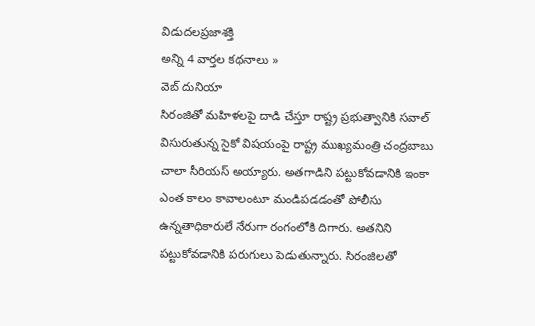విడుదలప్రజాశక్తి
అన్ని 4 వార్తల కథనాలు »
వెబ్ దునియా
సిరంజితో మహిళలపై దాడి చేస్తూ రాష్ట్ర ప్రభుత్వానికి సవాల్ విసురుతున్న సైకో విషయంపై రాష్ట్ర ముఖ్యమంత్రి చంద్రబాబు చాలా సీరియస్ అయ్యారు. అతగాడిని పట్టుకోవడానికి ఇంకా ఎంత కాలం కావాలంటూ మండిపడడంతో పోలీసు ఉన్నతాధికారులే నేరుగా రంగంలోకి దిగారు. అతనిని పట్టుకోవడానికి పరుగులు పెడుతున్నారు. సిరంజిలతో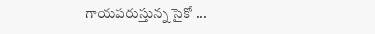గాయపరుస్తున్న సైకో ...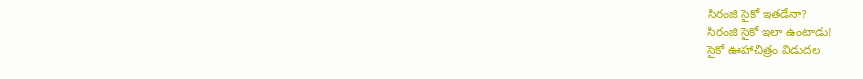సిరంజి సైకో ఇతడేనా?
సిరంజి సైకో ఇలా ఉంటాడు!
సైకో ఊహాచిత్రం విడుదల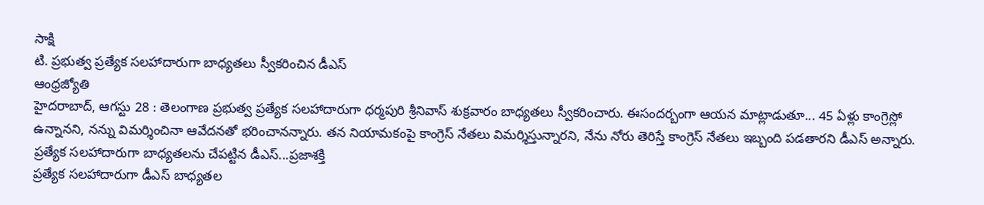సాక్షి
టి. ప్రభుత్వ ప్రత్యేక సలహాదారుగా బాధ్యతలు స్వీకరించిన డీఎస్
ఆంధ్రజ్యోతి
హైదరాబాద్, ఆగస్టు 28 : తెలంగాణ ప్రభుత్వ ప్రత్యేక సలహాదారుగా ధర్మపురి శ్రీనివాస్ శుక్రవారం బాధ్యతలు స్వీకరించారు. ఈసందర్బంగా ఆయన మాట్లాడుతూ... 45 ఏళ్లు కాంగ్రెస్లో ఉన్నానని, నన్ను విమర్శించినా ఆవేదనతో భరించానన్నారు. తన నియామకంపై కాంగ్రెస్ నేతలు విమర్శిస్తున్నారని, నేను నోరు తెరిస్తే కాంగ్రెస్ నేతలు ఇబ్బంది పడతారని డీఎస్ అన్నారు.
ప్రత్యేక సలహాదారుగా బాధ్యతలను చేపట్టిన డీఎస్...ప్రజాశక్తి
ప్రత్యేక సలహాదారుగా డీఎస్ బాధ్యతల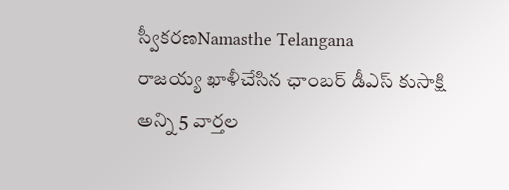స్వీకరణNamasthe Telangana
రాజయ్య ఖాళీచేసిన ఛాంబర్ డీఎస్ కుసాక్షి
అన్ని 5 వార్తల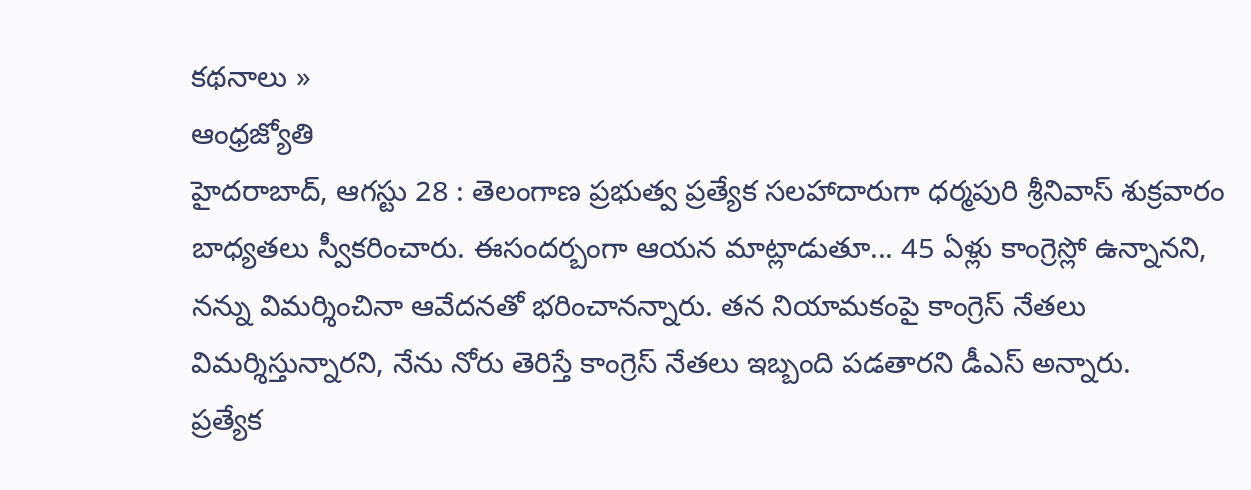కథనాలు »
ఆంధ్రజ్యోతి
హైదరాబాద్, ఆగస్టు 28 : తెలంగాణ ప్రభుత్వ ప్రత్యేక సలహాదారుగా ధర్మపురి శ్రీనివాస్ శుక్రవారం బాధ్యతలు స్వీకరించారు. ఈసందర్బంగా ఆయన మాట్లాడుతూ... 45 ఏళ్లు కాంగ్రెస్లో ఉన్నానని, నన్ను విమర్శించినా ఆవేదనతో భరించానన్నారు. తన నియామకంపై కాంగ్రెస్ నేతలు విమర్శిస్తున్నారని, నేను నోరు తెరిస్తే కాంగ్రెస్ నేతలు ఇబ్బంది పడతారని డీఎస్ అన్నారు.
ప్రత్యేక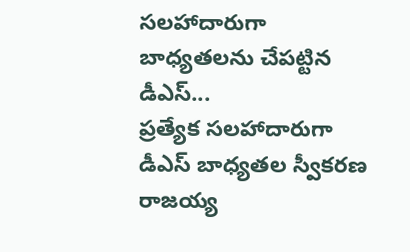సలహాదారుగా బాధ్యతలను చేపట్టిన డీఎస్...
ప్రత్యేక సలహాదారుగా డీఎస్ బాధ్యతల స్వీకరణ
రాజయ్య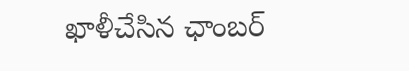ఖాళీచేసిన ఛాంబర్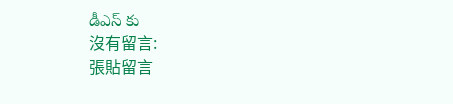డీఎస్ కు
沒有留言:
張貼留言